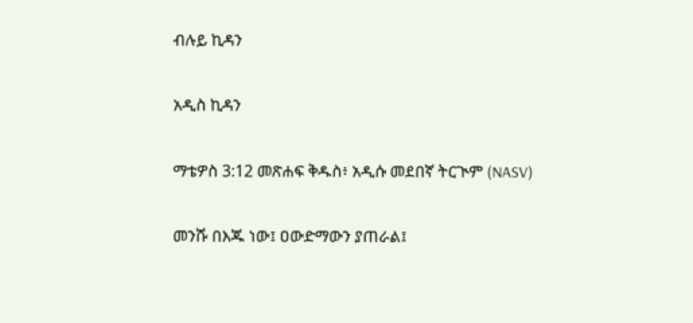ብሉይ ኪዳን

አዲስ ኪዳን

ማቴዎስ 3:12 መጽሐፍ ቅዱስ፥ አዲሱ መደበኛ ትርጒም (NASV)

መንሹ በእጁ ነው፤ ዐውድማውን ያጠራል፤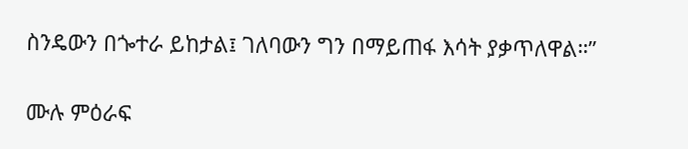ስንዴውን በጐተራ ይከታል፤ ገለባውን ግን በማይጠፋ እሳት ያቃጥለዋል።”

ሙሉ ምዕራፍ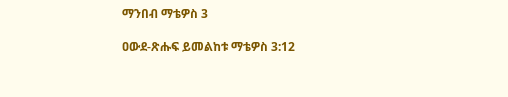ማንበብ ማቴዎስ 3

ዐውደ-ጽሑፍ ይመልከቱ ማቴዎስ 3:12